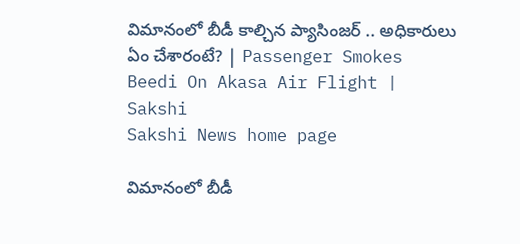విమానంలో బీడీ కాల్చిన ప్యాసింజర్ .. అధికారులు ఏం చేశారంటే? | Passenger Smokes Beedi On Akasa Air Flight | Sakshi
Sakshi News home page

విమానంలో బీడీ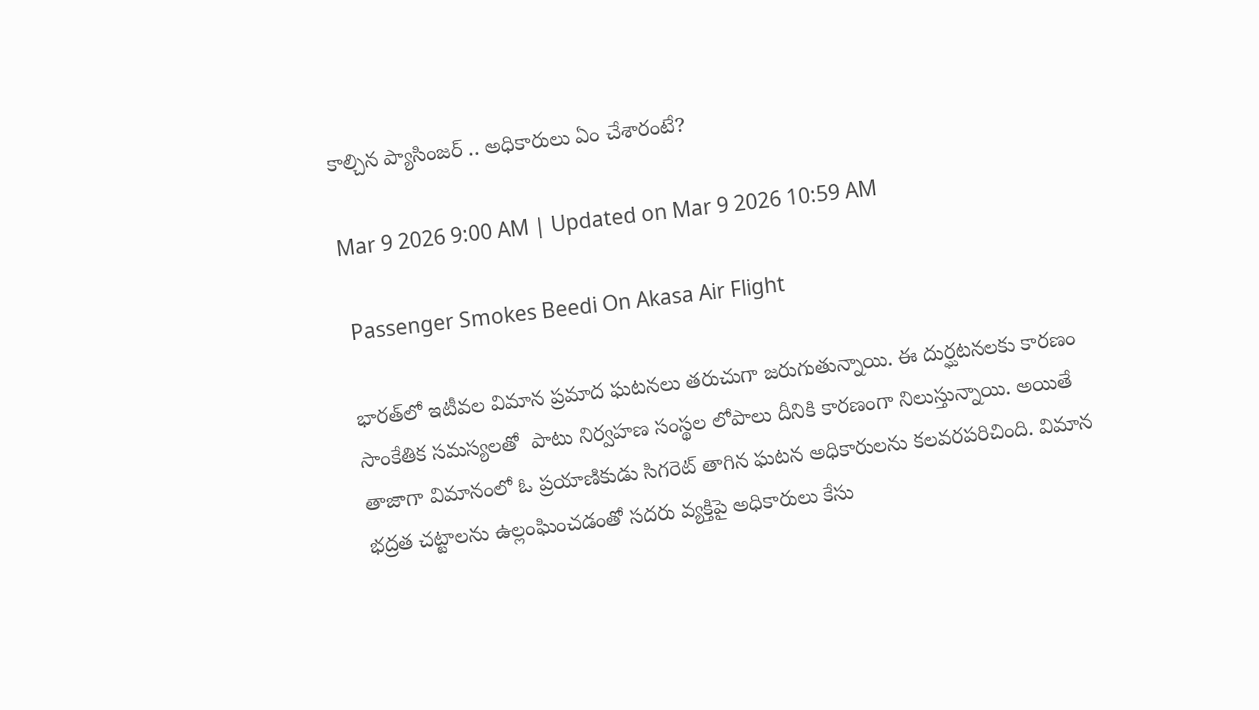కాల్చిన ప్యాసింజర్ .. అధికారులు ఏం చేశారంటే?

Mar 9 2026 9:00 AM | Updated on Mar 9 2026 10:59 AM

 Passenger Smokes Beedi On Akasa Air Flight

భారత్‌లో ఇటీవల విమాన ప్రమాద ఘటనలు తరుచుగా జరుగుతున్నాయి. ఈ దుర్ఘటనలకు కారణం  సాంకేతిక సమస్యలతో  పాటు నిర్వహణ సంస్థల లోపాలు దీనికి కారణంగా నిలుస్తున్నాయి. అయితే తాజాగా విమానంలో ఓ ప్రయాణికుడు సిగరెట్‌ తాగిన ఘటన అధికారులను కలవరపరిచింది. విమాన భద్రత చట్టాలను ఉల్లంఘించడంతో సదరు వ్యక్తిపై అధికారులు కేసు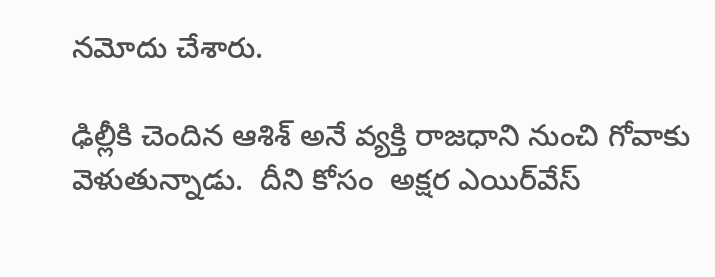నమోదు చేశారు.

ఢిల్లీకి చెందిన ఆశిశ్ అనే వ్యక్తి రాజధాని నుంచి గోవాకు వెళుతున్నాడు.  దీని కోసం  అక్షర ఎయిర్‌వేస్‌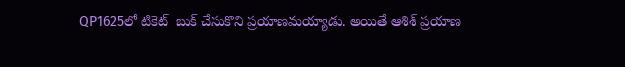QP1625లో టికెట్  బుక్‌ చేసుకొని ప్రయాణమయ్యాడు. అయితే ఆశిశ్ ప్రయాణ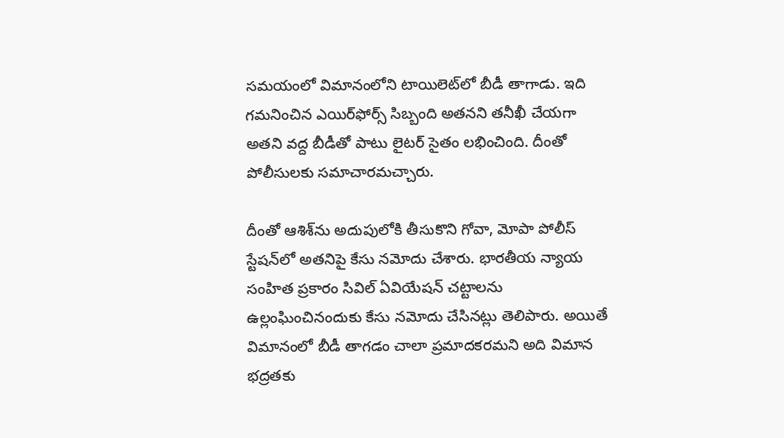సమయంలో విమానంలోని టాయిలెట్‌లో బీడీ తాగాడు. ఇది గమనించిన ఎయిర్‌ఫోర్స్ సిబ్బంది అతనని తనీఖీ చేయగా అతని వద్ద బీడీతో పాటు లైటర్ సైతం లభించింది. దీంతో  పోలీసులకు సమాచారమచ్చారు.

దీంతో ఆశిశ్‌ను అదుపులోకి తీసుకొని గోవా, మోపా పోలీస్ స్టేషన్‌లో అతనిపై కేసు నమోదు చేశారు. భారతీయ న్యాయ సంహిత ప్రకారం సివిల్ ఏవియేషన్ చట్టాలను ఉల్లంఘించినందుకు కేసు నమోదు చేసినట్లు తెలిపారు. అయితే విమానంలో బీడీ తాగడం చాలా ప్రమాదకరమని అది విమాన భద్రతకు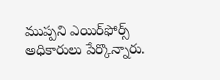ముప్పని ఎయిర్‌ఫోర్స్ అధికారులు పేర్కొన్నారు.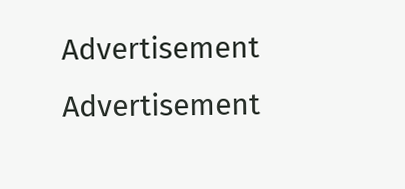Advertisement
Advertisement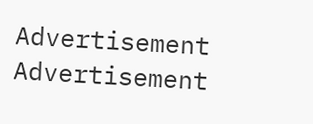Advertisement
Advertisement